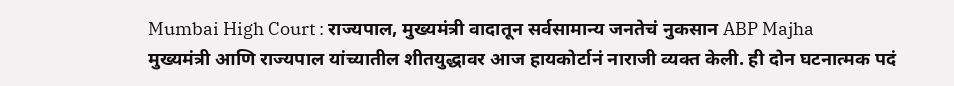Mumbai High Court : राज्यपाल, मुख्यमंत्री वादातून सर्वसामान्य जनतेचं नुकसान ABP Majha
मुख्यमंत्री आणि राज्यपाल यांच्यातील शीतयुद्धावर आज हायकोर्टानं नाराजी व्यक्त केली. ही दोन घटनात्मक पदं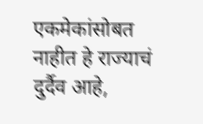एकमेकांसोबत नाहीत हे राज्याचं दुर्दैव आहे,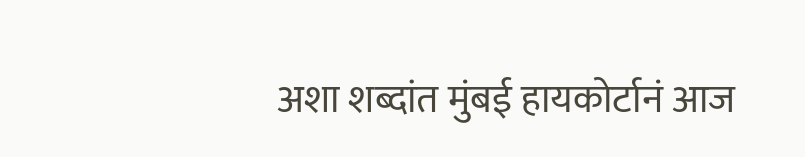अशा शब्दांत मुंबई हायकोर्टानं आज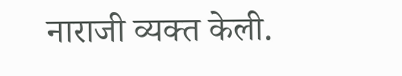नाराजी व्यक्त केली.